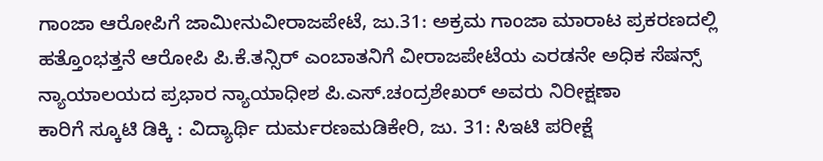ಗಾಂಜಾ ಆರೋಪಿಗೆ ಜಾಮೀನುವೀರಾಜಪೇಟೆ, ಜು.31: ಅಕ್ರಮ ಗಾಂಜಾ ಮಾರಾಟ ಪ್ರಕರಣದಲ್ಲಿ ಹತ್ತೊಂಭತ್ತನೆ ಆರೋಪಿ ಪಿ.ಕೆ.ತನ್ಸಿರ್ ಎಂಬಾತನಿಗೆ ವೀರಾಜಪೇಟೆಯ ಎರಡನೇ ಅಧಿಕ ಸೆಷನ್ಸ್ ನ್ಯಾಯಾಲಯದ ಪ್ರಭಾರ ನ್ಯಾಯಾಧೀಶ ಪಿ.ಎಸ್.ಚಂದ್ರಶೇಖರ್ ಅವರು ನಿರೀಕ್ಷಣಾ
ಕಾರಿಗೆ ಸ್ಕೂಟಿ ಡಿಕ್ಕಿ : ವಿದ್ಯಾರ್ಥಿ ದುರ್ಮರಣಮಡಿಕೇರಿ, ಜು. 31: ಸಿಇಟಿ ಪರೀಕ್ಷೆ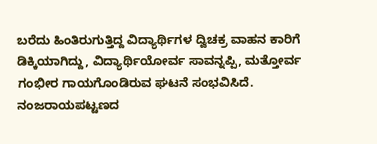ಬರೆದು ಹಿಂತಿರುಗುತ್ತಿದ್ದ ವಿದ್ಯಾರ್ಥಿಗಳ ದ್ವಿಚಕ್ರ ವಾಹನ ಕಾರಿಗೆ ಡಿಕ್ಕಿಯಾಗಿದ್ದು, ವಿದ್ಯಾರ್ಥಿಯೋರ್ವ ಸಾವನ್ನಪ್ಪಿ, ಮತ್ತೋರ್ವ ಗಂಭೀರ ಗಾಯಗೊಂಡಿರುವ ಘಟನೆ ಸಂಭವಿಸಿದೆ. ನಂಜರಾಯಪಟ್ಟಣದ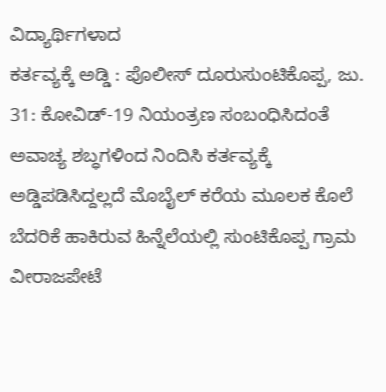ವಿದ್ಯಾರ್ಥಿಗಳಾದ
ಕರ್ತವ್ಯಕ್ಕೆ ಅಡ್ಡಿ : ಪೊಲೀಸ್ ದೂರುಸುಂಟಿಕೊಪ್ಪ, ಜು. 31: ಕೋವಿಡ್-19 ನಿಯಂತ್ರಣ ಸಂಬಂಧಿಸಿದಂತೆ ಅವಾಚ್ಯ ಶಬ್ಧಗಳಿಂದ ನಿಂದಿಸಿ ಕರ್ತವ್ಯಕ್ಕೆ ಅಡ್ಡಿಪಡಿಸಿದ್ದಲ್ಲದೆ ಮೊಬೈಲ್ ಕರೆಯ ಮೂಲಕ ಕೊಲೆ ಬೆದರಿಕೆ ಹಾಕಿರುವ ಹಿನ್ನೆಲೆಯಲ್ಲಿ ಸುಂಟಿಕೊಪ್ಪ ಗ್ರಾಮ
ವೀರಾಜಪೇಟೆ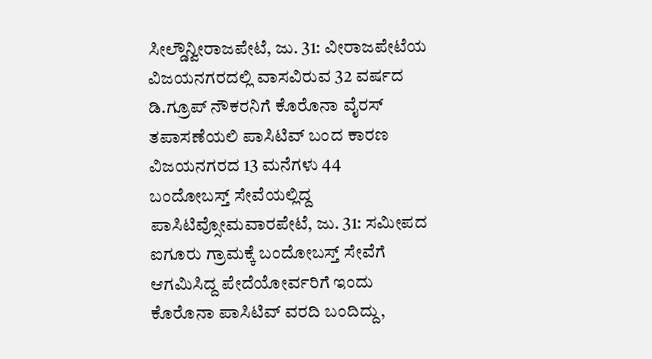ಸೀಲ್ಡೌನ್ವೀರಾಜಪೇಟೆ, ಜು. 31: ವೀರಾಜಪೇಟೆಯ ವಿಜಯನಗರದಲ್ಲಿ ವಾಸವಿರುವ 32 ವರ್ಷದ ಡಿ.ಗ್ರೂಪ್ ನೌಕರನಿಗೆ ಕೊರೊನಾ ವೈರಸ್ ತಪಾಸಣೆಯಲಿ ಪಾಸಿಟಿವ್ ಬಂದ ಕಾರಣ ವಿಜಯನಗರದ 13 ಮನೆಗಳು 44
ಬಂದೋಬಸ್ತ್ ಸೇವೆಯಲ್ಲಿದ್ದ ಪಾಸಿಟಿವ್ಸೋಮವಾರಪೇಟೆ, ಜು. 31: ಸಮೀಪದ ಐಗೂರು ಗ್ರಾಮಕ್ಕೆ ಬಂದೋಬಸ್ತ್ ಸೇವೆಗೆ ಆಗಮಿಸಿದ್ದ ಪೇದೆಯೋರ್ವರಿಗೆ ಇಂದು ಕೊರೊನಾ ಪಾಸಿಟಿವ್ ವರದಿ ಬಂದಿದ್ದು,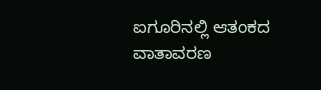ಐಗೂರಿನಲ್ಲಿ ಆತಂಕದ ವಾತಾವರಣ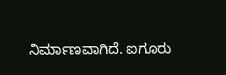ನಿರ್ಮಾಣವಾಗಿದೆ. ಐಗೂರು